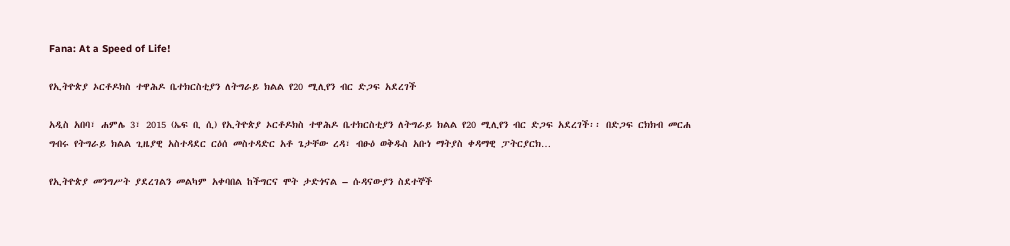Fana: At a Speed of Life!

የኢትዮጵያ ኦርቶዶክስ ተዋሕዶ ቤተክርስቲያን ለትግራይ ክልል የ20 ሚሊየን ብር ድጋፍ አደረገች

አዲስ አበባ፣ ሐምሌ 3፣ 2015 (ኤፍ ቢ ሲ) የኢትዮጵያ ኦርቶዶክስ ተዋሕዶ ቤተክርስቲያን ለትግራይ ክልል የ20 ሚሊየን ብር ድጋፍ አደረገች፡፡ በድጋፍ ርክክብ መርሐ ግብሩ የትግራይ ክልል ጊዜያዊ አስተዳደር ርዕሰ መስተዳድር አቶ ጌታቸው ረዳ፣ ብፁዕ ወቅዱስ አቡነ ማትያስ ቀዳማዊ ፓትርያርክ…

የኢትዮጵያ መንግሥት ያደረገልን መልካም አቀባበል ከችግርና ሞት ታድጎናል – ሱዳናውያን ስደተኞች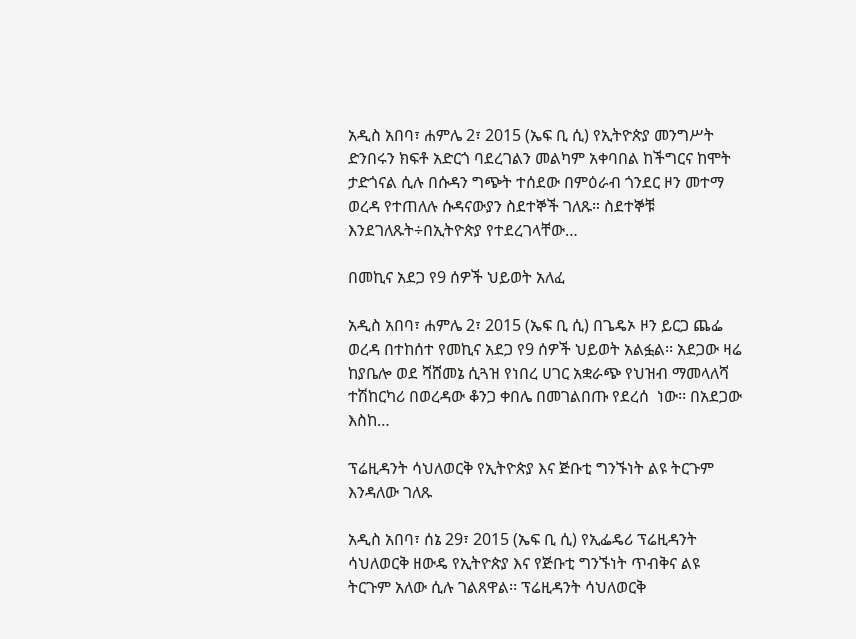አዲስ አበባ፣ ሐምሌ 2፣ 2015 (ኤፍ ቢ ሲ) የኢትዮጵያ መንግሥት ድንበሩን ክፍቶ አድርጎ ባደረገልን መልካም አቀባበል ከችግርና ከሞት ታድጎናል ሲሉ በሱዳን ግጭት ተሰደው በምዕራብ ጎንደር ዞን መተማ ወረዳ የተጠለሉ ሱዳናውያን ስደተኞች ገለጹ። ስደተኞቹ እንደገለጹት÷በኢትዮጵያ የተደረገላቸው…

በመኪና አደጋ የ9 ሰዎች ህይወት አለፈ

አዲስ አበባ፣ ሐምሌ 2፣ 2015 (ኤፍ ቢ ሲ) በጌዴኦ ዞን ይርጋ ጨፌ ወረዳ በተከሰተ የመኪና አደጋ የ9 ሰዎች ህይወት አልፏል፡፡ አደጋው ዛሬ ከያቤሎ ወደ ሻሸመኔ ሲጓዝ የነበረ ሀገር አቋራጭ የህዝብ ማመላለሻ ተሽከርካሪ በወረዳው ቆንጋ ቀበሌ በመገልበጡ የደረሰ  ነው፡፡ በአደጋው እስከ…

ፕሬዚዳንት ሳህለወርቅ የኢትዮጵያ እና ጅቡቲ ግንኙነት ልዩ ትርጉም እንዳለው ገለጹ

አዲስ አበባ፣ ሰኔ 29፣ 2015 (ኤፍ ቢ ሲ) የኢፌዴሪ ፕሬዚዳንት ሳህለወርቅ ዘውዴ የኢትዮጵያ እና የጅቡቲ ግንኙነት ጥብቅና ልዩ ትርጉም አለው ሲሉ ገልጸዋል፡፡ ፕሬዚዳንት ሳህለወርቅ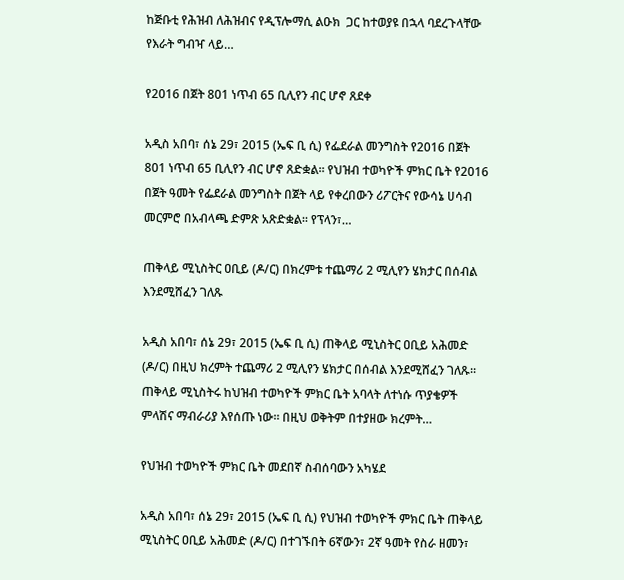ከጅቡቲ የሕዝብ ለሕዝብና የዲፕሎማሲ ልዑክ  ጋር ከተወያዩ በኋላ ባደረጉላቸው የእራት ግብዣ ላይ…

የ2016 በጀት 801 ነጥብ 65 ቢሊየን ብር ሆኖ ጸደቀ

አዲስ አበባ፣ ሰኔ 29፣ 2015 (ኤፍ ቢ ሲ) የፌደራል መንግስት የ2016 በጀት 801 ነጥብ 65 ቢሊየን ብር ሆኖ ጸድቋል፡፡ የህዝብ ተወካዮች ምክር ቤት የ2016 በጀት ዓመት የፌደራል መንግስት በጀት ላይ የቀረበውን ሪፖርትና የውሳኔ ሀሳብ መርምሮ በአብላጫ ድምጽ አጽድቋል፡፡ የፕላን፣…

ጠቅላይ ሚኒስትር ዐቢይ (ዶ/ር) በክረምቱ ተጨማሪ 2 ሚሊየን ሄክታር በሰብል እንደሚሸፈን ገለጹ

አዲስ አበባ፣ ሰኔ 29፣ 2015 (ኤፍ ቢ ሲ) ጠቅላይ ሚኒስትር ዐቢይ አሕመድ (ዶ/ር) በዚህ ክረምት ተጨማሪ 2 ሚሊየን ሄክታር በሰብል እንደሚሸፈን ገለጹ። ጠቅላይ ሚኒስትሩ ከህዝብ ተወካዮች ምክር ቤት አባላት ለተነሱ ጥያቄዎች ምላሽና ማብራሪያ እየሰጡ ነው። በዚህ ወቅትም በተያዘው ክረምት…

የህዝብ ተወካዮች ምክር ቤት መደበኛ ስብሰባውን አካሄደ

አዲስ አበባ፣ ሰኔ 29፣ 2015 (ኤፍ ቢ ሲ) የህዝብ ተወካዮች ምክር ቤት ጠቅላይ ሚኒስትር ዐቢይ አሕመድ (ዶ/ር) በተገኙበት 6ኛውን፣ 2ኛ ዓመት የስራ ዘመን፣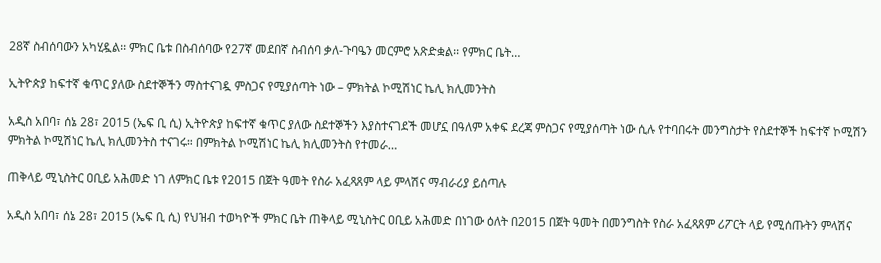28ኛ ስብሰባውን አካሂዷል፡፡ ምክር ቤቱ በስብሰባው የ27ኛ መደበኛ ስብሰባ ቃለ-ጉባዔን መርምሮ አጽድቋል፡፡ የምክር ቤት…

ኢትዮጵያ ከፍተኛ ቁጥር ያለው ስደተኞችን ማስተናገዷ ምስጋና የሚያሰጣት ነው – ምክትል ኮሚሽነር ኬሊ ክሊመንትስ

አዲስ አበባ፣ ሰኔ 28፣ 2015 (ኤፍ ቢ ሲ) ኢትዮጵያ ከፍተኛ ቁጥር ያለው ስደተኞችን እያስተናገደች መሆኗ በዓለም አቀፍ ደረጃ ምስጋና የሚያሰጣት ነው ሲሉ የተባበሩት መንግስታት የስደተኞች ከፍተኛ ኮሚሽን ምክትል ኮሚሽነር ኬሊ ክሊመንትስ ተናገሩ። በምክትል ኮሚሽነር ኬሊ ክሊመንትስ የተመራ…

ጠቅላይ ሚኒስትር ዐቢይ አሕመድ ነገ ለምክር ቤቱ የ2015 በጀት ዓመት የስራ አፈጻጸም ላይ ምላሽና ማብራሪያ ይሰጣሉ

አዲስ አበባ፣ ሰኔ 28፣ 2015 (ኤፍ ቢ ሲ) የህዝብ ተወካዮች ምክር ቤት ጠቅላይ ሚኒስትር ዐቢይ አሕመድ በነገው ዕለት በ2015 በጀት ዓመት በመንግስት የስራ አፈጻጸም ሪፖርት ላይ የሚሰጡትን ምላሽና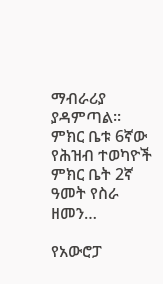ማብራሪያ ያዳምጣል፡፡ ምክር ቤቱ 6ኛው የሕዝብ ተወካዮች ምክር ቤት 2ኛ ዓመት የስራ ዘመን…

የአውሮፓ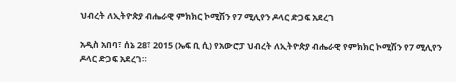ህብረት ለኢትዮጵያ ብሔራዊ ምክክር ኮሚሽን የ7 ሚሊየን ዶላር ድጋፍ አደረገ

አዲስ አበባ፣ ሰኔ 28፣ 2015 (ኤፍ ቢ ሲ) የአውሮፓ ህብረት ለኢትዮጵያ ብሔራዊ የምክክር ኮሚሽን የ7 ሚሊየን ዶላር ድጋፍ አደረገ።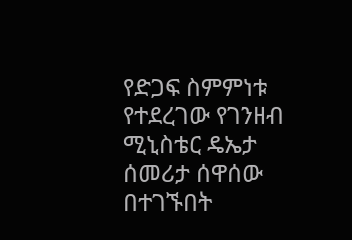የድጋፍ ስምምነቱ የተደረገው የገንዘብ ሚኒስቴር ዴኤታ ሰመሪታ ሰዋሰው በተገኙበት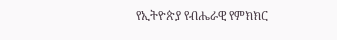የኢትዮጵያ የብሔራዊ የምክክር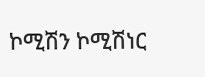ኮሚሽን ኮሚሽነር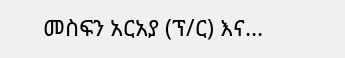መስፍን አርአያ (ፕ/ር) እና…